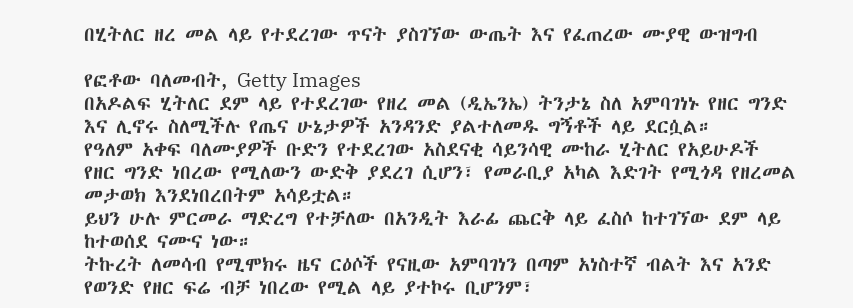በሂትለር ዘረ መል ላይ የተደረገው ጥናት ያስገኘው ውጤት እና የፈጠረው ሙያዊ ውዝግብ

የፎቶው ባለመብት, Getty Images
በአዶልፍ ሂትለር ደም ላይ የተደረገው የዘረ መል (ዲኤንኤ) ትንታኔ ስለ አምባገነኑ የዘር ግንድ እና ሊኖሩ ስለሚችሉ የጤና ሁኔታዎች አንዳንድ ያልተለመዱ ግኝቶች ላይ ደርሷል።
የዓለም አቀፍ ባለሙያዎች ቡድን የተደረገው አስደናቂ ሳይንሳዊ ሙከራ ሂትለር የአይሁዶች የዘር ግንድ ነበረው የሚለውን ውድቅ ያደረገ ሲሆን፣ የመራቢያ አካል እድገት የሚጎዳ የዘረመል መታወክ እንደነበረበትም አሳይቷል።
ይህን ሁሉ ምርመራ ማድረግ የተቻለው በአንዲት እራፊ ጨርቅ ላይ ፈስሶ ከተገኘው ደም ላይ ከተወሰደ ናሙና ነው።
ትኩረት ለመሳብ የሚሞክሩ ዜና ርዕሶች የናዚው አምባገነን በጣም አነስተኛ ብልት እና አንድ የወንድ የዘር ፍሬ ብቻ ነበረው የሚል ላይ ያተኮሩ ቢሆንም፣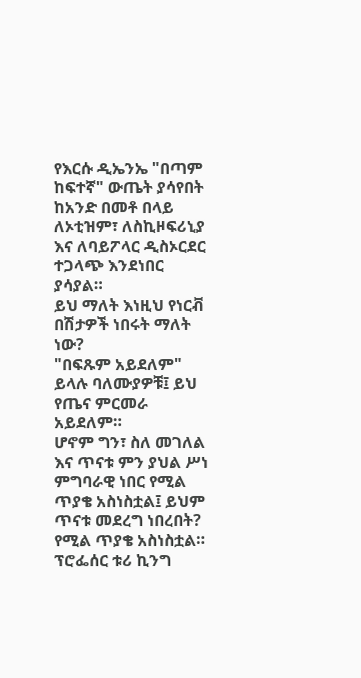የእርሱ ዲኤንኤ "በጣም ከፍተኛ" ውጤት ያሳየበት ከአንድ በመቶ በላይ ለኦቲዝም፣ ለስኪዞፍሪኒያ እና ለባይፖላር ዲስኦርደር ተጋላጭ እንደነበር ያሳያል።
ይህ ማለት እነዚህ የነርቭ በሽታዎች ነበሩት ማለት ነው?
"በፍጹም አይደለም" ይላሉ ባለሙያዎቹ፤ ይህ የጤና ምርመራ አይደለም።
ሆኖም ግን፣ ስለ መገለል እና ጥናቱ ምን ያህል ሥነ ምግባራዊ ነበር የሚል ጥያቄ አስነስቷል፤ ይህም ጥናቱ መደረግ ነበረበት? የሚል ጥያቄ አስነስቷል።
ፕሮፌሰር ቱሪ ኪንግ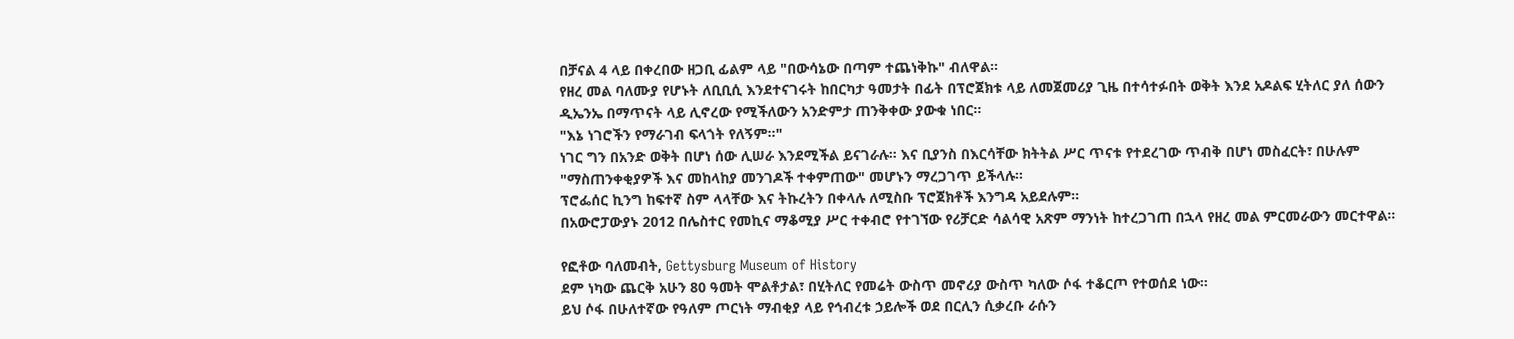በቻናል 4 ላይ በቀረበው ዘጋቢ ፊልም ላይ "በውሳኔው በጣም ተጨነቅኩ" ብለዋል።
የዘረ መል ባለሙያ የሆኑት ለቢቢሲ እንደተናገሩት ከበርካታ ዓመታት በፊት በፕሮጀክቱ ላይ ለመጀመሪያ ጊዜ በተሳተፉበት ወቅት እንደ አዶልፍ ሂትለር ያለ ሰውን ዲኤንኤ በማጥናት ላይ ሊኖረው የሚችለውን አንድምታ ጠንቅቀው ያውቁ ነበር።
"እኔ ነገሮችን የማራገብ ፍላጎት የለኝም።"
ነገር ግን በአንድ ወቅት በሆነ ሰው ሊሠራ እንደሚችል ይናገራሉ። እና ቢያንስ በእርሳቸው ክትትል ሥር ጥናቱ የተደረገው ጥብቅ በሆነ መስፈርት፣ በሁሉም "ማስጠንቀቂያዎች እና መከላከያ መንገዶች ተቀምጠው" መሆኑን ማረጋገጥ ይችላሉ።
ፕሮፌሰር ኪንግ ከፍተኛ ስም ላላቸው እና ትኩረትን በቀላሉ ለሚስቡ ፕሮጀክቶች እንግዳ አይደሉም።
በአውሮፓውያኑ 2012 በሌስተር የመኪና ማቆሚያ ሥር ተቀብሮ የተገኘው የሪቻርድ ሳልሳዊ አጽም ማንነት ከተረጋገጠ በኋላ የዘረ መል ምርመራውን መርተዋል።

የፎቶው ባለመብት, Gettysburg Museum of History
ደም ነካው ጨርቅ አሁን 80 ዓመት ሞልቶታል፣ በሂትለር የመሬት ውስጥ መኖሪያ ውስጥ ካለው ሶፋ ተቆርጦ የተወሰደ ነው።
ይህ ሶፋ በሁለተኛው የዓለም ጦርነት ማብቂያ ላይ የኅብረቱ ኃይሎች ወደ በርሊን ሲቃረቡ ራሱን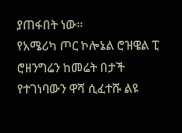ያጠፋበት ነው።
የአሜሪካ ጦር ኮሎኔል ሮዝዌል ፒ ሮዘንግሬን ከመሬት በታች የተገነባውን ዋሻ ሲፈተሹ ልዩ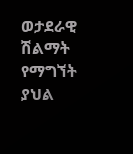ወታደራዊ ሽልማት የማግኘት ያህል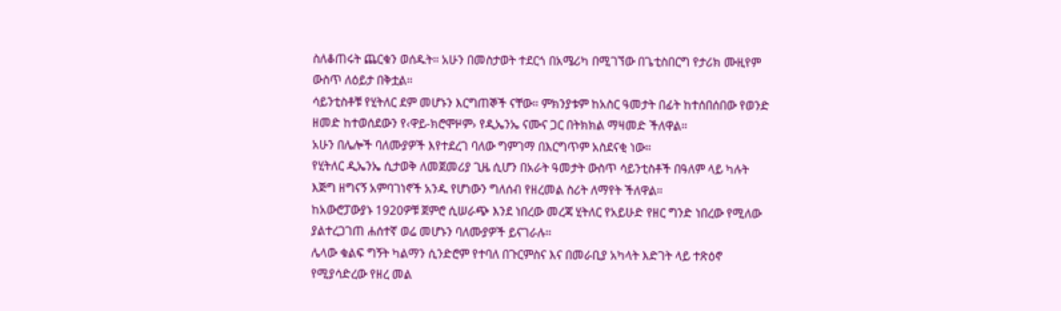ስለቆጠሩት ጨርቁን ወሰዱት። አሁን በመስታወት ተደርጎ በአሜሪካ በሚገኘው በጌቲስበርግ የታሪክ ሙዚየም ውስጥ ለዕይታ በቅቷል።
ሳይንቲስቶቹ የሂትለር ደም መሆኑን እርግጠኞች ናቸው። ምክንያቱም ከአስር ዓመታት በፊት ከተሰበሰበው የወንድ ዘመድ ከተወሰደውን የ‹ዋይ-ክሮሞዞም› የዲኤንኤ ናሙና ጋር በትክክል ማዛመድ ችለዋል።
አሁን በሌሎች ባለሙያዎች እየተደረገ ባለው ግምገማ በእርግጥም አስደናቂ ነው።
የሂትለር ዲኤንኤ ሲታወቅ ለመጀመሪያ ጊዜ ሲሆን በአራት ዓመታት ውስጥ ሳይንቲስቶች በዓለም ላይ ካሉት እጅግ ዘግናኝ አምባገነኖች አንዱ የሆነውን ግለሰብ የዘረመል ስሪት ለማየት ችለዋል።
ከአውሮፓውያኑ 1920ዎቹ ጀምሮ ሲሠራጭ እንደ ነበረው መረጃ ሂትለር የአይሁድ የዘር ግንድ ነበረው የሚለው ያልተረጋገጠ ሐሰተኛ ወሬ መሆኑን ባለሙያዎች ይናገራሉ።
ሌላው ቁልፍ ግኝት ካልማን ሲንድሮም የተባለ በጉርምስና እና በመራቢያ አካላት እድገት ላይ ተጽዕኖ የሚያሳድረው የዘረ መል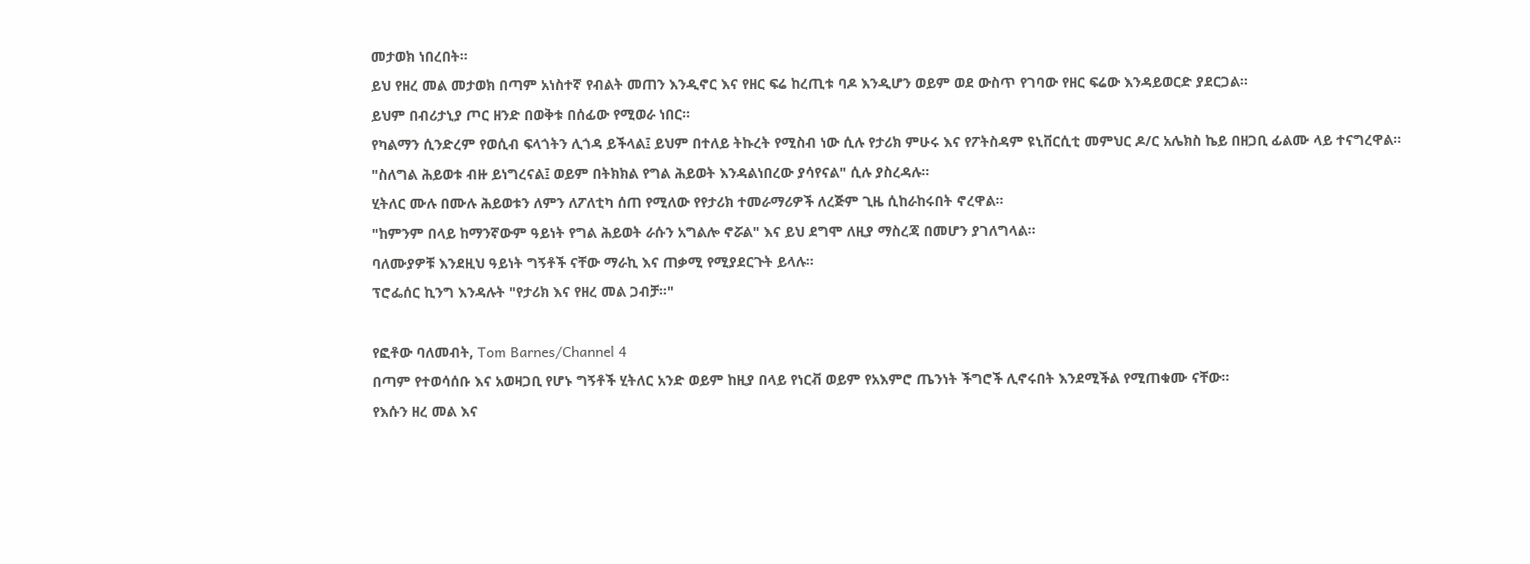መታወክ ነበረበት።
ይህ የዘረ መል መታወክ በጣም አነስተኛ የብልት መጠን እንዲኖር እና የዘር ፍሬ ከረጢቱ ባዶ እንዲሆን ወይም ወደ ውስጥ የገባው የዘር ፍሬው እንዳይወርድ ያደርጋል።
ይህም በብሪታኒያ ጦር ዘንድ በወቅቱ በሰፊው የሚወራ ነበር።
የካልማን ሲንድረም የወሲብ ፍላጎትን ሊጎዳ ይችላል፤ ይህም በተለይ ትኩረት የሚስብ ነው ሲሉ የታሪክ ምሁሩ እና የፖትስዳም ዩኒቨርሲቲ መምህር ዶ/ር አሌክስ ኬይ በዘጋቢ ፊልሙ ላይ ተናግረዋል።
"ስለግል ሕይወቱ ብዙ ይነግረናል፤ ወይም በትክክል የግል ሕይወት እንዳልነበረው ያሳየናል" ሲሉ ያስረዳሉ።
ሂትለር ሙሉ በሙሉ ሕይወቱን ለምን ለፖለቲካ ሰጠ የሚለው የየታሪክ ተመራማሪዎች ለረጅም ጊዜ ሲከራከሩበት ኖረዋል።
"ከምንም በላይ ከማንኛውም ዓይነት የግል ሕይወት ራሱን አግልሎ ኖሯል" እና ይህ ደግሞ ለዚያ ማስረጃ በመሆን ያገለግላል።
ባለሙያዎቹ እንደዚህ ዓይነት ግኝቶች ናቸው ማራኪ እና ጠቃሚ የሚያደርጉት ይላሉ።
ፕሮፌሰር ኪንግ እንዳሉት "የታሪክ እና የዘረ መል ጋብቻ።"

የፎቶው ባለመብት, Tom Barnes/Channel 4
በጣም የተወሳሰቡ እና አወዛጋቢ የሆኑ ግኝቶች ሂትለር አንድ ወይም ከዚያ በላይ የነርቭ ወይም የአእምሮ ጤንነት ችግሮች ሊኖሩበት እንደሚችል የሚጠቁሙ ናቸው።
የእሱን ዘረ መል እና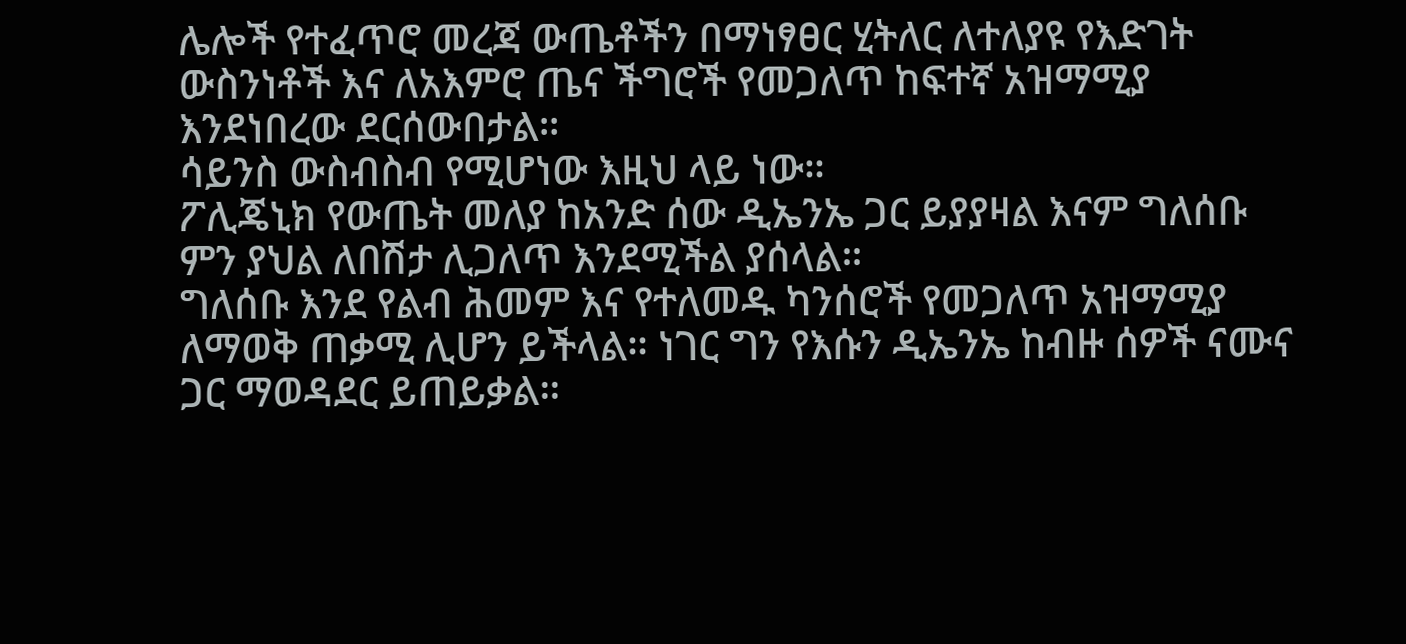ሌሎች የተፈጥሮ መረጃ ውጤቶችን በማነፃፀር ሂትለር ለተለያዩ የእድገት ውስንነቶች እና ለአእምሮ ጤና ችግሮች የመጋለጥ ከፍተኛ አዝማሚያ እንደነበረው ደርሰውበታል።
ሳይንስ ውስብስብ የሚሆነው እዚህ ላይ ነው።
ፖሊጄኒክ የውጤት መለያ ከአንድ ሰው ዲኤንኤ ጋር ይያያዛል እናም ግለሰቡ ምን ያህል ለበሽታ ሊጋለጥ እንደሚችል ያሰላል።
ግለሰቡ እንደ የልብ ሕመም እና የተለመዱ ካንሰሮች የመጋለጥ አዝማሚያ ለማወቅ ጠቃሚ ሊሆን ይችላል። ነገር ግን የእሱን ዲኤንኤ ከብዙ ሰዎች ናሙና ጋር ማወዳደር ይጠይቃል።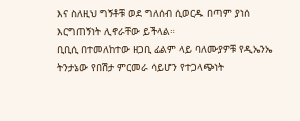እና ስለዚህ ግኝቶቹ ወደ ግለሰብ ሲወርዱ በጣም ያነሰ እርግጠኝነት ሊኖራቸው ይችላል።
ቢቢሲ በተመለከተው ዘጋቢ ፊልም ላይ ባለሙያዎቹ የዲኤንኤ ትንታኔው የበሽታ ምርመራ ሳይሆን የተጋላጭነት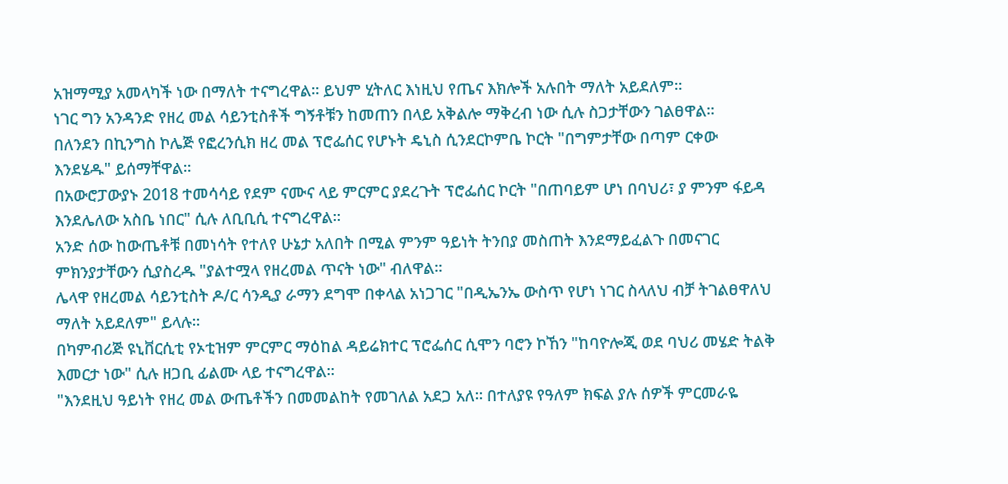አዝማሚያ አመላካች ነው በማለት ተናግረዋል። ይህም ሂትለር እነዚህ የጤና እክሎች አሉበት ማለት አይደለም።
ነገር ግን አንዳንድ የዘረ መል ሳይንቲስቶች ግኝቶቹን ከመጠን በላይ አቅልሎ ማቅረብ ነው ሲሉ ስጋታቸውን ገልፀዋል።
በለንደን በኪንግስ ኮሌጅ የፎረንሲክ ዘረ መል ፕሮፌሰር የሆኑት ዴኒስ ሲንደርኮምቤ ኮርት "በግምታቸው በጣም ርቀው እንደሄዱ" ይሰማቸዋል።
በአውሮፓውያኑ 2018 ተመሳሳይ የደም ናሙና ላይ ምርምር ያደረጉት ፕሮፌሰር ኮርት "በጠባይም ሆነ በባህሪ፣ ያ ምንም ፋይዳ እንደሌለው አስቤ ነበር" ሲሉ ለቢቢሲ ተናግረዋል።
አንድ ሰው ከውጤቶቹ በመነሳት የተለየ ሁኔታ አለበት በሚል ምንም ዓይነት ትንበያ መስጠት እንደማይፈልጉ በመናገር ምክንያታቸውን ሲያስረዱ "ያልተሟላ የዘረመል ጥናት ነው" ብለዋል።
ሌላዋ የዘረመል ሳይንቲስት ዶ/ር ሳንዲያ ራማን ደግሞ በቀላል አነጋገር "በዲኤንኤ ውስጥ የሆነ ነገር ስላለህ ብቻ ትገልፀዋለህ ማለት አይደለም" ይላሉ።
በካምብሪጅ ዩኒቨርሲቲ የኦቲዝም ምርምር ማዕከል ዳይሬክተር ፕሮፌሰር ሲሞን ባሮን ኮኸን "ከባዮሎጂ ወደ ባህሪ መሄድ ትልቅ እመርታ ነው" ሲሉ ዘጋቢ ፊልሙ ላይ ተናግረዋል።
"እንደዚህ ዓይነት የዘረ መል ውጤቶችን በመመልከት የመገለል አደጋ አለ። በተለያዩ የዓለም ክፍል ያሉ ሰዎች ምርመራዬ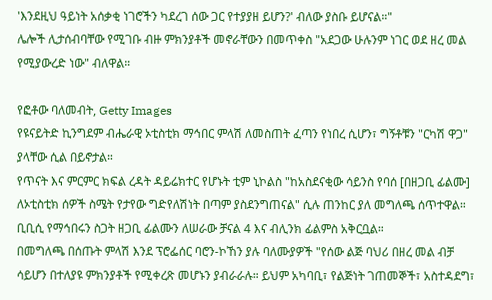'እንደዚህ ዓይነት አሰቃቂ ነገሮችን ካደረገ ሰው ጋር የተያያዘ ይሆን?' ብለው ያስቡ ይሆናል።"
ሌሎች ሊታሰብባቸው የሚገቡ ብዙ ምክንያቶች መኖራቸውን በመጥቀስ "አደጋው ሁሉንም ነገር ወደ ዘረ መል የሚያውረድ ነው" ብለዋል።

የፎቶው ባለመብት, Getty Images
የዩናይትድ ኪንግደም ብሔራዊ ኦቲስቲክ ማኅበር ምላሽ ለመስጠት ፈጣን የነበረ ሲሆን፣ ግኝቶቹን "ርካሽ ዋጋ" ያላቸው ሲል በይኖታል።
የጥናት እና ምርምር ክፍል ረዳት ዳይሬክተር የሆኑት ቲም ኒኮልስ "ከአስደናቂው ሳይንስ የባሰ [በዘጋቢ ፊልሙ] ለኦቲስቲክ ሰዎች ስሜት የታየው ግድየለሽነት በጣም ያስደንግጠናል" ሲሉ ጠንከር ያለ መግለጫ ሰጥተዋል።
ቢቢሲ የማኅበሩን ስጋት ዘጋቢ ፊልሙን ለሠራው ቻናል 4 እና ብሊንክ ፊልምስ አቅርቧል።
በመግለጫ በሰጡት ምላሽ እንደ ፕሮፌሰር ባሮን-ኮኸን ያሉ ባለሙያዎች "የሰው ልጅ ባህሪ በዘረ መል ብቻ ሳይሆን በተለያዩ ምክንያቶች የሚቀረጽ መሆኑን ያብራራሉ። ይህም አካባቢ፣ የልጅነት ገጠመኞች፣ አስተዳደግ፣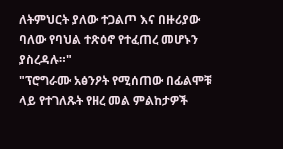ለትምህርት ያለው ተጋልጦ እና በዙሪያው ባለው የባህል ተጽዕኖ የተፈጠረ መሆኑን ያስረዳሉ።"
"ፕሮግራሙ አፅንዖት የሚሰጠው በፊልሞቹ ላይ የተገለጹት የዘረ መል ምልከታዎች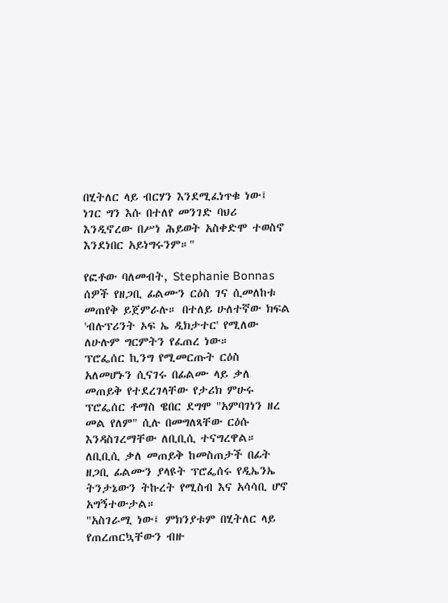በሂትለር ላይ ብርሃን እንደሚፈነጥቁ ነው፤ ነገር ግን እሱ በተለየ መንገድ ባህሪ እንዲኖረው በሥነ ሕይወት አስቀድሞ ተወስኖ እንደነበር አይነግሩንም።"

የፎቶው ባለመብት, Stephanie Bonnas
ሰዎች የዘጋቢ ፊልሙን ርዕስ ገና ሲመለከቱ መጠየቅ ይጀምራሉ። በተለይ ሁለተኛው ክፍል 'ብሉፕሪንት ኦፍ ኤ ዲክታተር' የሚለው ለሁሉም ግርምትን የፈጠረ ነው።
ፕሮፌሰር ኪንግ የሚመርጡት ርዕስ አለመሆኑን ሲናገሩ በፊልሙ ላይ ቃለ መጠይቅ የተደረገላቸው የታሪክ ምሁሩ ፕሮፌሰር ቶማስ ዌበር ደግሞ "አምባገነን ዘረ መል የለም" ሲሉ በመግለጻቸው ርዕሱ እንዳስገረማቸው ለቢቢሲ ተናግረዋል።
ለቢቢሲ ቃለ መጠይቅ ከመስጠታች በፊት ዘጋቢ ፊልሙን ያላዩት ፕሮፌሰሩ የዲኤንኤ ትንታኔውን ትኩረት የሚስብ እና አሳሳቢ ሆኖ አግኝተውታል።
"አስገራሚ ነው፤ ምክንያቱም በሂትለር ላይ የጠረጠርኳቸውን ብዙ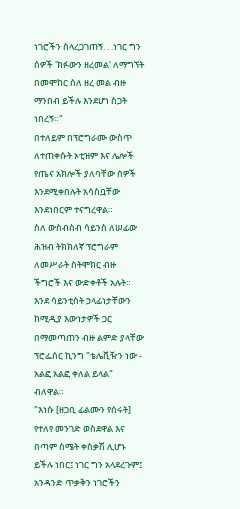ነገሮችን ስላረጋገጠኝ. . .ነገር ግን ሰዎች 'ክፉውን ዘረመል' ለማግኘት በመሞከር ስለ ዘረ መል ብዙ ማንበብ ይችሉ እንደሆነ ስጋት ነበረኝ።"
በተለይም በፕሮግራሙ ውስጥ ለተጠቀሱት ኦቲዝም እና ሌሎች የጤና አክሎች ያለባቸው ሰዎች እንደሚቀበሉት አሳስቧቸው እንደነበርም ተናግረዋል።
ስለ ውስብስብ ሳይንስ ለሠፊው ሕዝብ ትክክለኛ ፕሮግራም ለመሥራት ስትሞክር ብዙ ችግሮች እና ውድቀቶች አሉት።
እንደ ሳይንቲስት ኃላፊነታቸውን ከሚዲያ እውነታዎች ጋር በማመጣጠን ብዙ ልምድ ያላቸው ፕሮፌሰር ኪንግ "ቴሌቪዥን ነው - አልፎ አልፎ ቀለል ይላል" ብለዋል።
"እነሱ [ዘጋቢ ፊልሙን የሰሩት] የተለየ መንገድ ወስደዋል እና በጣም ስሜት ቀስቃሽ ሊሆኑ ይችሉ ነበር፤ ነገር ግን አላደረጉም፤ አንዳንድ ጥቃቅን ነገሮችን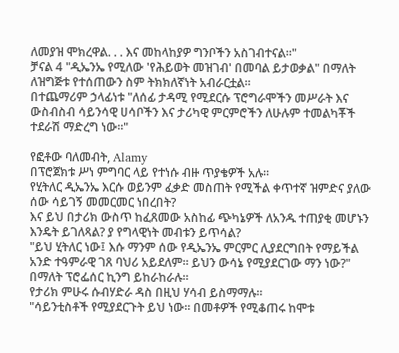ለመያዝ ሞክረዋል. . . እና መከላከያዎ ግንቦችን አስገብተናል።"
ቻናል 4 "ዲኤንኤ የሚለው 'የሕይወት መዝገብ' በመባል ይታወቃል" በማለት ለዝግጅቱ የተሰጠውን ስም ትክክለኛነት አብራርቷል።
በተጨማሪም ኃላፊነቱ "ለሰፊ ታዳሚ የሚደርሱ ፕሮግራሞችን መሥራት እና ውስብስብ ሳይንሳዊ ሀሳቦችን እና ታሪካዊ ምርምሮችን ለሁሉም ተመልካቾች ተደራሽ ማድረግ ነው።"

የፎቶው ባለመብት, Alamy
በፕሮጀክቱ ሥነ ምግባር ላይ የተነሱ ብዙ ጥያቄዎች አሉ።
የሂትለር ዲኤንኤ እርሱ ወይንም ፈቃድ መስጠት የሚችል ቀጥተኛ ዝምድና ያለው ሰው ሳይገኝ መመርመር ነበረበት?
እና ይህ በታሪክ ውስጥ ከፈጸመው አስከፊ ጭካኔዎች ለአንዱ ተጠያቂ መሆኑን እንዴት ይገለጻል? ያ የግላዊነት መብቱን ይጥሳል?
"ይህ ሂትለር ነው፤ እሱ ማንም ሰው የዲኤንኤ ምርምር ሊያደርግበት የማይችል አንድ ተዓምራዊ ገጸ ባህሪ አይደለም። ይህን ውሳኔ የሚያደርገው ማን ነው?" በማለት ፕሮፌሰር ኪንግ ይከራከራሉ።
የታሪክ ምሁሩ ሱብሃድራ ዳስ በዚህ ሃሳብ ይስማማሉ።
"ሳይንቲስቶች የሚያደርጉት ይህ ነው። በመቶዎች የሚቆጠሩ ከሞቱ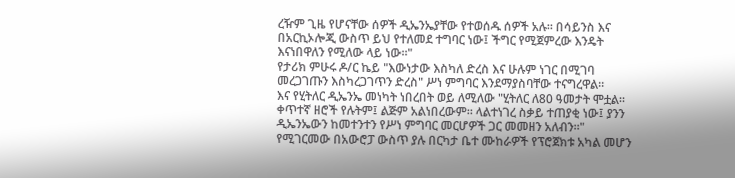ረዥም ጊዜ የሆናቸው ሰዎች ዲኤንኤያቸው የተወሰዱ ሰዎች አሉ። በሳይንስ እና በአርኪኦሎጂ ውስጥ ይህ የተለመደ ተግባር ነው፤ ችግር የሚጀምረው እንዴት እናነበዋለን የሚለው ላይ ነው።"
የታሪክ ምሁሩ ዶ/ር ኬይ "እውነታው እስካለ ድረስ እና ሁሉም ነገር በሚገባ መረጋገጡን እስካረጋገጥን ድረስ" ሥነ ምግባር እንደማያስባቸው ተናግረዋል።
እና የሂትለር ዲኤንኤ መነካት ነበረበት ወይ ለሚለው "ሂትለር ለ80 ዓመታት ሞቷል። ቀጥተኛ ዘሮች የሉትም፤ ልጅም አልነበረውም። ላልተነገረ ስቃይ ተጠያቂ ነው፤ ያንን ዲኤንኤውን ከመተንተን የሥነ ምግባር መርሆዎች ጋር መመዘን አለብን።"
የሚገርመው በአውሮፓ ውስጥ ያሉ በርካታ ቤተ ሙከራዎች የፕሮጀክቱ አካል መሆን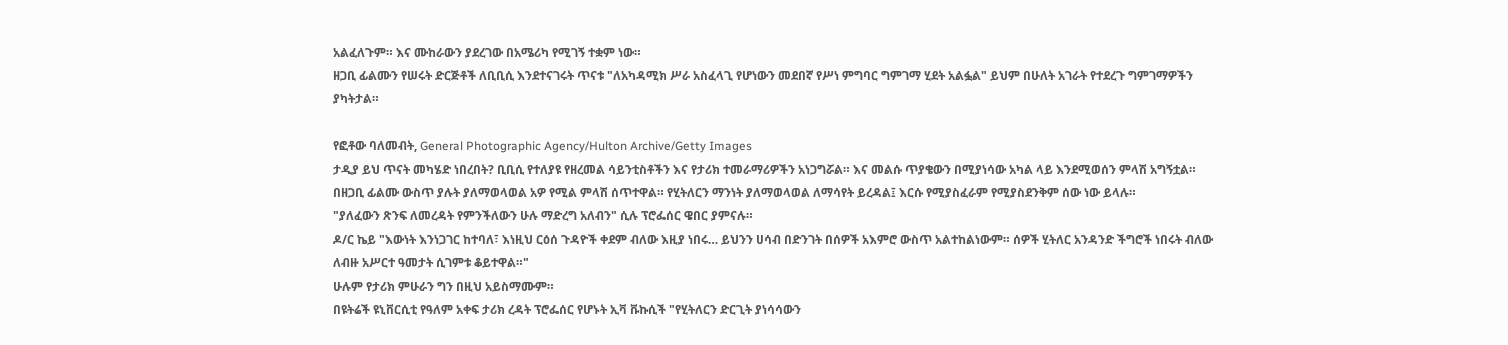አልፈለጉም። እና ሙከራውን ያደረገው በአሜሪካ የሚገኝ ተቋም ነው።
ዘጋቢ ፊልሙን የሠሩት ድርጅቶች ለቢቢሲ እንደተናገሩት ጥናቱ "ለአካዳሚክ ሥራ አስፈላጊ የሆነውን መደበኛ የሥነ ምግባር ግምገማ ሂደት አልፏል" ይህም በሁለት አገራት የተደረጉ ግምገማዎችን ያካትታል።

የፎቶው ባለመብት, General Photographic Agency/Hulton Archive/Getty Images
ታዲያ ይህ ጥናት መካሄድ ነበረበት? ቢቢሲ የተለያዩ የዘረመል ሳይንቲስቶችን እና የታሪክ ተመራማሪዎችን አነጋግሯል። እና መልሱ ጥያቄውን በሚያነሳው አካል ላይ እንደሚወሰን ምላሽ አግኝቷል።
በዘጋቢ ፊልሙ ውስጥ ያሉት ያለማወላወል አዎ የሚል ምላሽ ሰጥተዋል። የሂትለርን ማንነት ያለማወላወል ለማሳየት ይረዳል፤ እርሱ የሚያስፈራም የሚያስደንቅም ሰው ነው ይላሉ።
"ያለፈውን ጽንፍ ለመረዳት የምንችለውን ሁሉ ማድረግ አለብን" ሲሉ ፕሮፌሰር ዌበር ያምናሉ።
ዶ/ር ኬይ "እውነት እንነጋገር ከተባለ፣ እነዚህ ርዕሰ ጉዳዮች ቀደም ብለው እዚያ ነበሩ… ይህንን ሀሳብ በድንገት በሰዎች አእምሮ ውስጥ አልተከልነውም። ሰዎች ሂትለር አንዳንድ ችግሮች ነበሩት ብለው ለብዙ አሥርተ ዓመታት ሲገምቱ ቆይተዋል።"
ሁሉም የታሪክ ምሁራን ግን በዚህ አይስማሙም።
በዩትሬች ዩኒቨርሲቲ የዓለም አቀፍ ታሪክ ረዳት ፕሮፌሰር የሆኑት ኢቫ ቩኩሲች "የሂትለርን ድርጊት ያነሳሳውን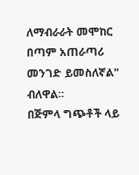ለማብራራት መሞከር በጣም አጠራጣሪ መንገድ ይመስለኛል" ብለዋል።
በጅምላ ግጭቶች ላይ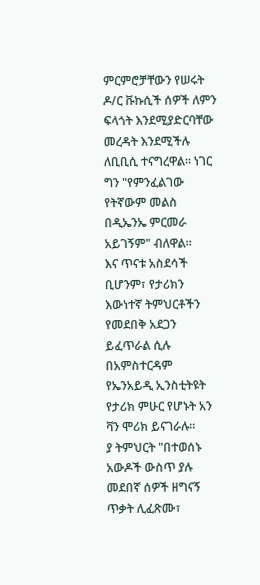ምርምሮቻቸውን የሠሩት ዶ/ር ቩኩሲች ሰዎች ለምን ፍላጎት እንደሚያድርባቸው መረዳት እንደሚችሉ ለቢቢሲ ተናግረዋል። ነገር ግን "የምንፈልገው የትኛውም መልስ በዲኤንኤ ምርመራ አይገኝም" ብለዋል።
እና ጥናቱ አስደሳች ቢሆንም፣ የታሪክን እውነተኛ ትምህርቶችን የመደበቅ አደጋን ይፈጥራል ሲሉ በአምስተርዳም የኤንአይዲ ኢንስቲትዩት የታሪክ ምሁር የሆኑት አን ቫን ሞሪክ ይናገራሉ።
ያ ትምህርት "በተወሰኑ አውዶች ውስጥ ያሉ መደበኛ ሰዎች ዘግናኝ ጥቃት ሊፈጽሙ፣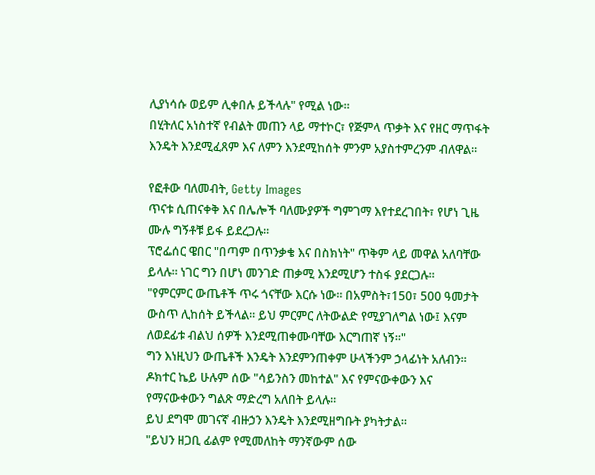ሊያነሳሱ ወይም ሊቀበሉ ይችላሉ" የሚል ነው።
በሂትለር አነስተኛ የብልት መጠን ላይ ማተኮር፣ የጅምላ ጥቃት እና የዘር ማጥፋት እንዴት እንደሚፈጸም እና ለምን እንደሚከሰት ምንም አያስተምረንም ብለዋል።

የፎቶው ባለመብት, Getty Images
ጥናቱ ሲጠናቀቅ እና በሌሎች ባለሙያዎች ግምገማ እየተደረገበት፣ የሆነ ጊዜ ሙሉ ግኝቶቹ ይፋ ይደረጋሉ።
ፕሮፌሰር ዌበር "በጣም በጥንቃቄ እና በስክነት" ጥቅም ላይ መዋል አለባቸው ይላሉ። ነገር ግን በሆነ መንገድ ጠቃሚ እንደሚሆን ተስፋ ያደርጋሉ።
"የምርምር ውጤቶች ጥሩ ጎናቸው እርሱ ነው። በአምስት፣150፣ 500 ዓመታት ውስጥ ሊከሰት ይችላል። ይህ ምርምር ለትውልድ የሚያገለግል ነው፤ እናም ለወደፊቱ ብልህ ሰዎች እንደሚጠቀሙባቸው እርግጠኛ ነኝ።"
ግን እነዚህን ውጤቶች እንዴት እንደምንጠቀም ሁላችንም ኃላፊነት አለብን።
ዶክተር ኬይ ሁሉም ሰው "ሳይንስን መከተል" እና የምናውቀውን እና የማናውቀውን ግልጽ ማድረግ አለበት ይላሉ።
ይህ ደግሞ መገናኛ ብዙኃን እንዴት እንደሚዘግቡት ያካትታል።
"ይህን ዘጋቢ ፊልም የሚመለከት ማንኛውም ሰው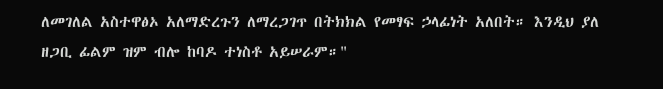ለመገለል አስተዋፅኦ አለማድረጉን ለማረጋገጥ በትክክል የመፃፍ ኃላፊነት አለበት። እንዲህ ያለ ዘጋቢ ፊልም ዝም ብሎ ከባዶ ተነስቶ አይሠራም።"